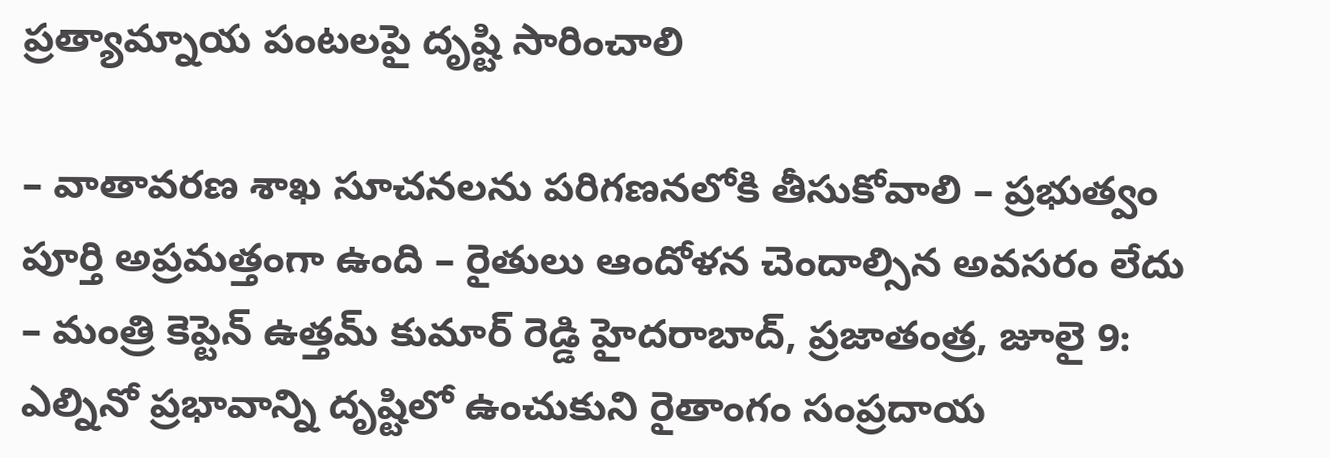ప్రత్యామ్నాయ పంటలపై దృష్టి సారించాలి

– వాతావరణ శాఖ సూచనలను పరిగణనలోకి తీసుకోవాలి – ప్రభుత్వం పూర్తి అప్రమత్తంగా ఉంది – రైతులు ఆందోళన చెందాల్సిన అవసరం లేదు – మంత్రి కెప్టెన్ ఉత్తమ్ కుమార్ రెడ్డి హైదరాబాద్, ప్రజాతంత్ర, జూలై 9: ఎల్నినో ప్రభావాన్ని దృష్టిలో ఉంచుకుని రైతాంగం సంప్రదాయ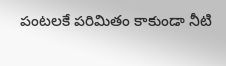పంటలకే పరిమితం కాకుండా నీటి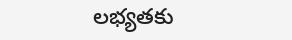లభ్యతకు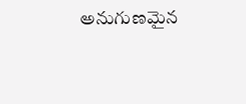అనుగుణమైన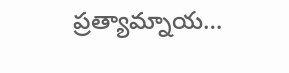ప్రత్యామ్నాయ…